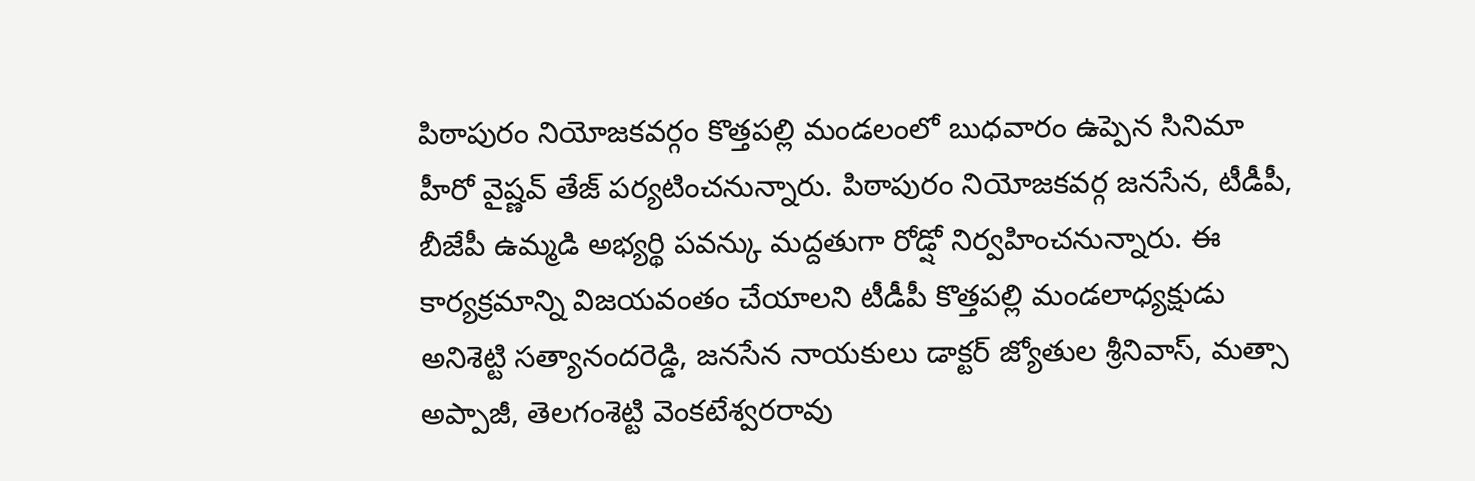పిఠాపురం నియోజకవర్గం కొత్తపల్లి మండలంలో బుధవారం ఉప్పెన సినిమా హీరో వైష్ణవ్ తేజ్ పర్యటించనున్నారు. పిఠాపురం నియోజకవర్గ జనసేన, టీడీపీ, బీజేపీ ఉమ్మడి అభ్యర్థి పవన్కు మద్దతుగా రోడ్షో నిర్వహించనున్నారు. ఈ కార్యక్రమాన్ని విజయవంతం చేయాలని టీడీపీ కొత్తపల్లి మండలాధ్యక్షుడు అనిశెట్టి సత్యానందరెడ్డి, జనసేన నాయకులు డాక్టర్ జ్యోతుల శ్రీనివాస్, మత్సా అప్పాజీ, తెలగంశెట్టి వెంకటేశ్వరరావు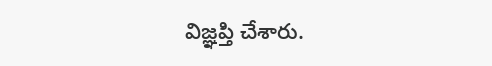విజ్ఞప్తి చేశారు.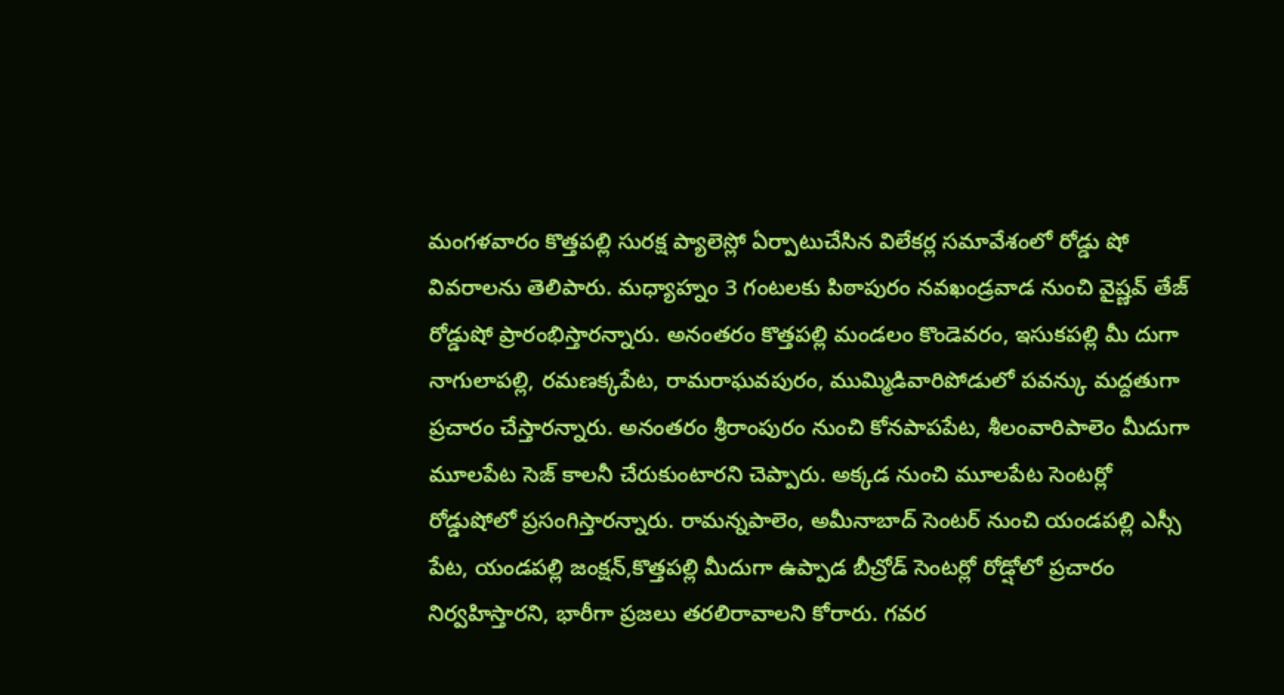మంగళవారం కొత్తపల్లి సురక్ష ప్యాలెస్లో ఏర్పాటుచేసిన విలేకర్ల సమావేశంలో రోడ్డు షో వివరాలను తెలిపారు. మధ్యాహ్నం 3 గంటలకు పిఠాపురం నవఖండ్రవాడ నుంచి వైష్ణవ్ తేజ్ రోడ్డుషో ప్రారంభిస్తారన్నారు. అనంతరం కొత్తపల్లి మండలం కొండెవరం, ఇసుకపల్లి మీ దుగా నాగులాపల్లి, రమణక్కపేట, రామరాఘవపురం, ముమ్మిడివారిపోడులో పవన్కు మద్దతుగా ప్రచారం చేస్తారన్నారు. అనంతరం శ్రీరాంపురం నుంచి కోనపాపపేట, శీలంవారిపాలెం మీదుగా మూలపేట సెజ్ కాలనీ చేరుకుంటారని చెప్పారు. అక్కడ నుంచి మూలపేట సెంటర్లో రోడ్డుషోలో ప్రసంగిస్తారన్నారు. రామన్నపాలెం, అమీనాబాద్ సెంటర్ నుంచి యండపల్లి ఎస్సీ పేట, యండపల్లి జంక్షన్,కొత్తపల్లి మీదుగా ఉప్పాడ బీచ్రోడ్ సెంటర్లో రోడ్షోలో ప్రచారం నిర్వహిస్తారని, భారీగా ప్రజలు తరలిరావాలని కోరారు. గవర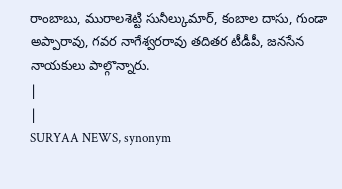రాంబాబు, మురాలశెట్టి సునీల్కుమార్, కంబాల దాసు, గుండా అప్పారావు, గవర నాగేశ్వరరావు తదితర టీడీపీ, జనసేన నాయకులు పాల్గొన్నారు.
|
|
SURYAA NEWS, synonym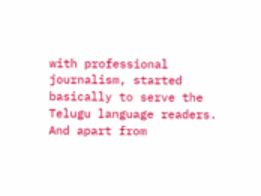with professional journalism, started basically to serve the Telugu language readers. And apart from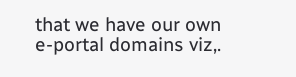that we have our own e-portal domains viz,.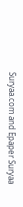Suryaa.com and Epaper Suryaa